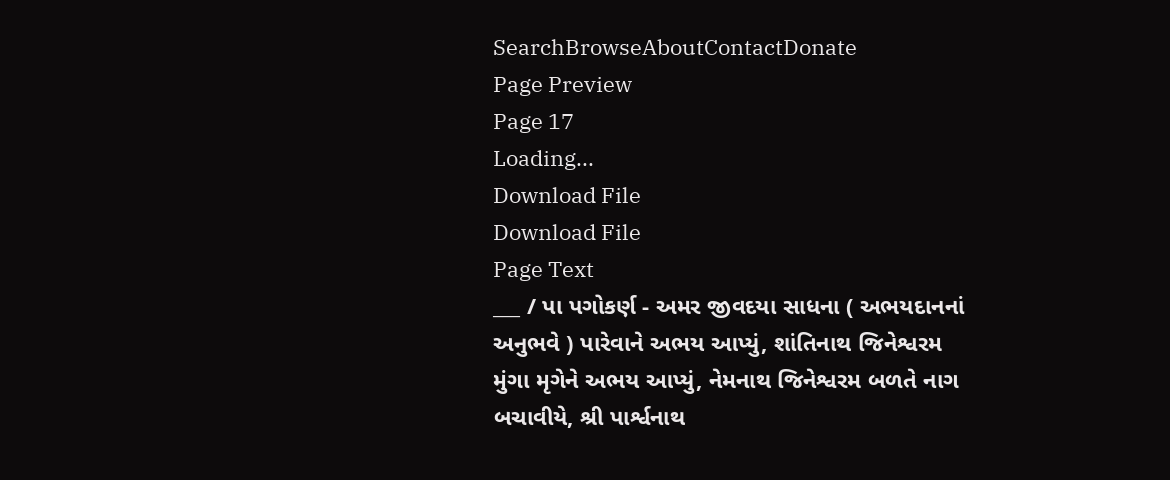SearchBrowseAboutContactDonate
Page Preview
Page 17
Loading...
Download File
Download File
Page Text
___ / પા પગોકર્ણ - અમર જીવદયા સાધના ( અભયદાનનાં અનુભવે ) પારેવાને અભય આપ્યું, શાંતિનાથ જિનેશ્વરમ મુંગા મૃગેને અભય આપ્યું, નેમનાથ જિનેશ્વરમ બળતે નાગ બચાવીયે, શ્રી પાર્શ્વનાથ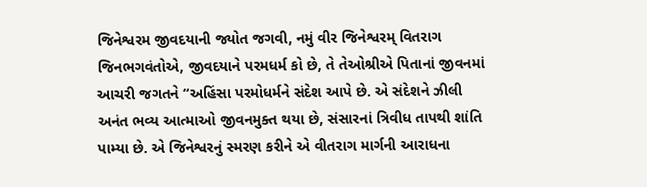જિનેશ્વરમ જીવદયાની જ્યોત જગવી, નમું વીર જિનેશ્વરમ્ વિતરાગ જિનભગવંતોએ, જીવદયાને પરમધર્મ કો છે, તે તેઓશ્રીએ પિતાનાં જીવનમાં આચરી જગતને “અહિંસા પરમોધર્મને સંદેશ આપે છે. એ સંદેશને ઝીલી અનંત ભવ્ય આત્માઓ જીવનમુક્ત થયા છે, સંસારનાં ત્રિવીધ તાપથી શાંતિ પામ્યા છે. એ જિનેશ્વરનું સ્મરણ કરીને એ વીતરાગ માર્ગની આરાધના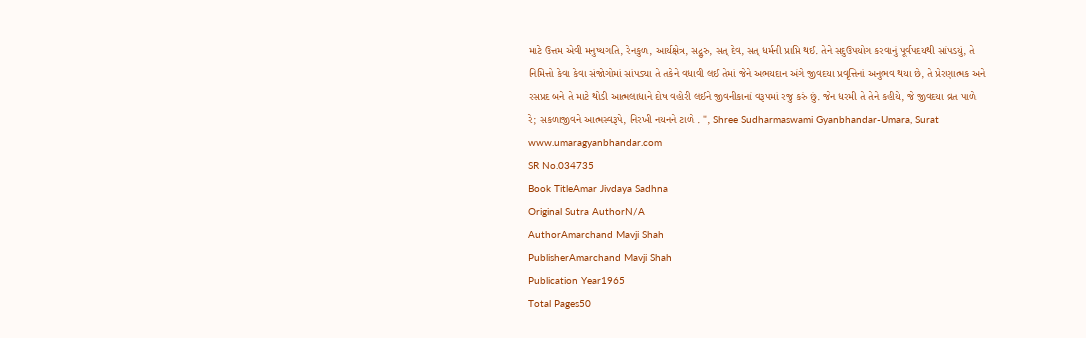માટે ઉત્તમ એવી મનુષ્યગતિ, રેનકુળ, આર્યક્ષેત્ર, સદ્ગુરુ, સત્ દેવ, સત્ ધર્મની પ્રાપ્તિ થઈ. તેને સદુઉપયોગ કરવાનું પૂર્વપદયથી સાંપડયું, તે નિમિત્તો કેવા કેવા સંજોગોમાં સાંપડ્યા તે તકેને વધાવી લઈ તેમાં જેને અભયદાન અંગે જીવદયા પ્રવૃત્તિનાં અનુભવ થયા છે, તે પ્રેરણાત્મક અને રસપ્રદ બને તે માટે થોડી આત્મલાધાને દોષ વહોરી લઈને જીવનીકાનાં વરૂપમાં રજુ કરું છું. જેન ધરમી તે તેને કહીયે, જે જીવદયા વ્રત પાળે રે; સકળાજીવને આત્મસ્વરૂપે, નિરખી નયનને ટાળે . ", Shree Sudharmaswami Gyanbhandar-Umara, Surat www.umaragyanbhandar.com
SR No.034735
Book TitleAmar Jivdaya Sadhna
Original Sutra AuthorN/A
AuthorAmarchand Mavji Shah
PublisherAmarchand Mavji Shah
Publication Year1965
Total Pages50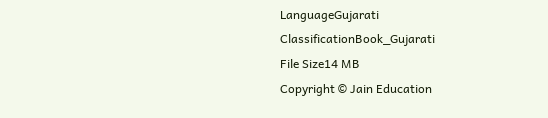LanguageGujarati
ClassificationBook_Gujarati
File Size14 MB
Copyright © Jain Education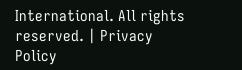International. All rights reserved. | Privacy Policy